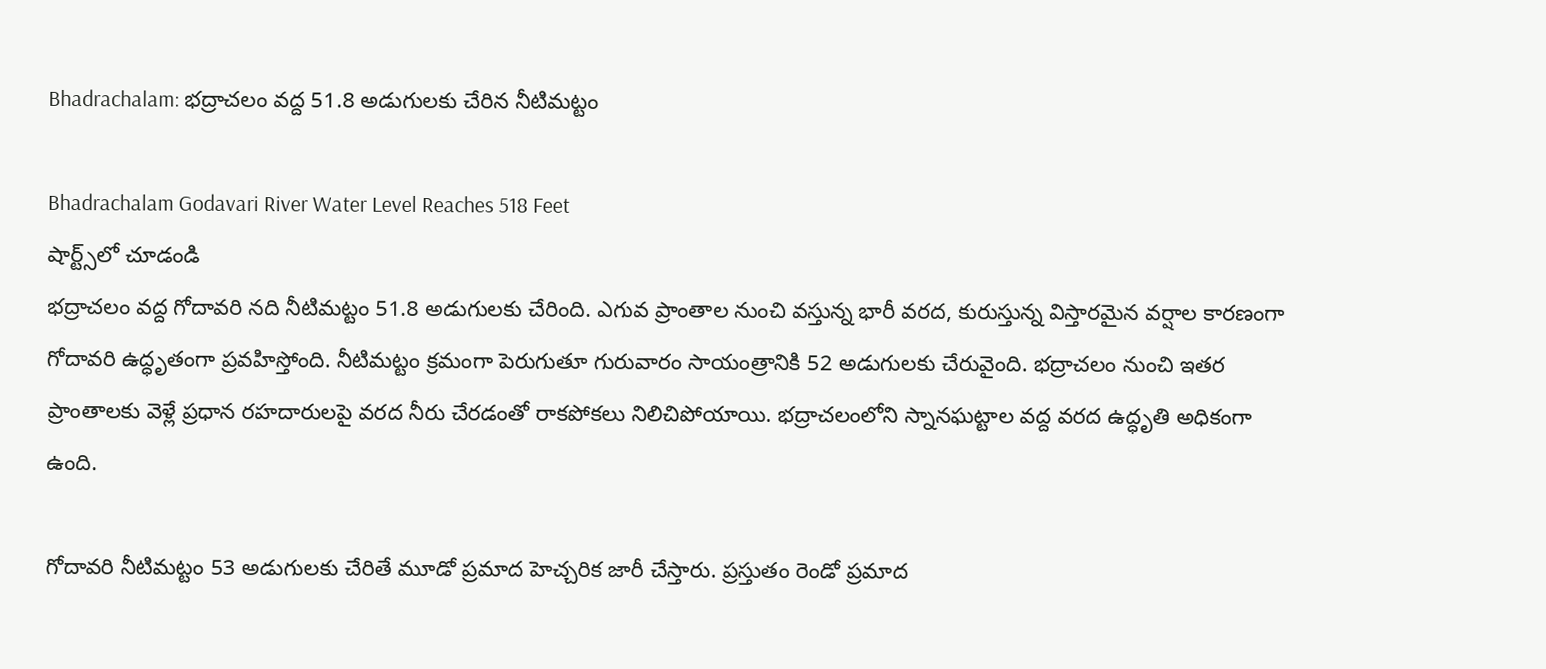Bhadrachalam: భద్రాచలం వద్ద 51.8 అడుగులకు చేరిన నీటిమట్టం

Bhadrachalam Godavari River Water Level Reaches 518 Feet
షార్ట్స్‌లో చూడండి
భద్రాచలం వద్ద గోదావరి నది నీటిమట్టం 51.8 అడుగులకు చేరింది. ఎగువ ప్రాంతాల నుంచి వస్తున్న భారీ వరద, కురుస్తున్న విస్తారమైన వర్షాల కారణంగా గోదావరి ఉద్ధృతంగా ప్రవహిస్తోంది. నీటిమట్టం క్రమంగా పెరుగుతూ గురువారం సాయంత్రానికి 52 అడుగులకు చేరువైంది. భద్రాచలం నుంచి ఇతర ప్రాంతాలకు వెళ్లే ప్రధాన రహదారులపై వరద నీరు చేరడంతో రాకపోకలు నిలిచిపోయాయి. భద్రాచలంలోని స్నానఘట్టాల వద్ద వరద ఉద్ధృతి అధికంగా ఉంది.

గోదావరి నీటిమట్టం 53 అడుగులకు చేరితే మూడో ప్రమాద హెచ్చరిక జారీ చేస్తారు. ప్రస్తుతం రెండో ప్రమాద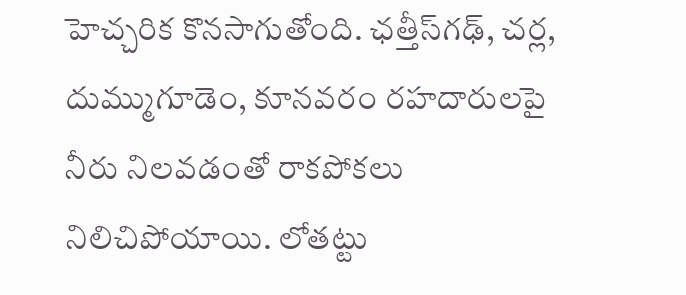హెచ్చరిక కొనసాగుతోంది. ఛత్తీస్‌గఢ్, చర్ల, దుమ్ముగూడెం, కూనవరం రహదారులపై నీరు నిలవడంతో రాకపోకలు నిలిచిపోయాయి. లోతట్టు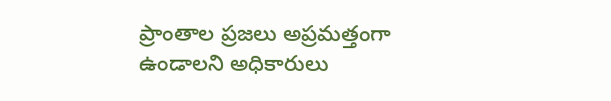ప్రాంతాల ప్రజలు అప్రమత్తంగా ఉండాలని అధికారులు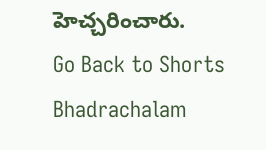హెచ్చరించారు.
Go Back to Shorts
Bhadrachalam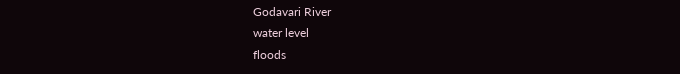Godavari River
water level
floods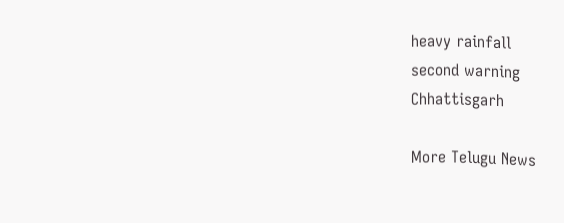heavy rainfall
second warning
Chhattisgarh

More Telugu News